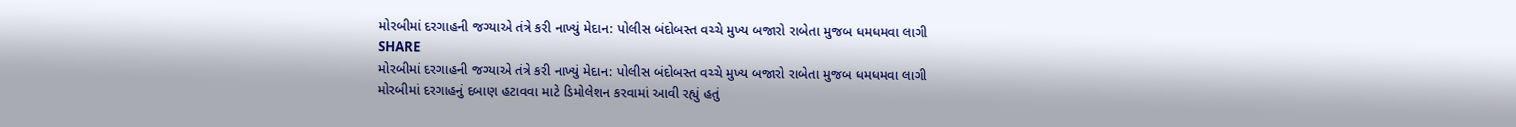મોરબીમાં દરગાહની જગ્યાએ તંત્રે કરી નાખ્યું મેદાન: પોલીસ બંદોબસ્ત વચ્ચે મુખ્ય બજારો રાબેતા મુજબ ધમધમવા લાગી
SHARE
મોરબીમાં દરગાહની જગ્યાએ તંત્રે કરી નાખ્યું મેદાન: પોલીસ બંદોબસ્ત વચ્ચે મુખ્ય બજારો રાબેતા મુજબ ધમધમવા લાગી
મોરબીમાં દરગાહનું દબાણ હટાવવા માટે ડિમોલેશન કરવામાં આવી રહ્યું હતું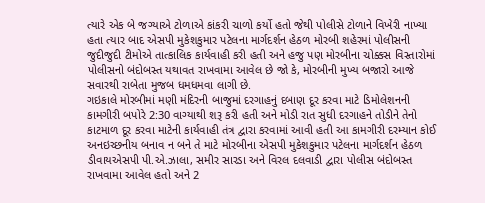ત્યારે એક બે જગ્યાએ ટોળાએ કાંકરી ચાળો કર્યો હતો જેથી પોલીસે ટોળાને વિખેરી નાખ્યા હતા ત્યાર બાદ એસપી મુકેશકુમાર પટેલના માર્ગદર્શન હેઠળ મોરબી શહેરમાં પોલીસની જુદીજુદી ટીમોએ તાત્કાલિક કાર્યવાહી કરી હતી અને હજુ પણ મોરબીના ચોક્કસ વિસ્તારોમાં પોલીસનો બંદોબસ્ત યથાવત રાખવામા આવેલ છે જો કે, મોરબીની મુખ્ય બજારો આજે સવારથી રાબેતા મુજબ ધમધમવા લાગી છે.
ગઇકાલે મોરબીમાં મણી મંદિરની બાજુમાં દરગાહનું દબાણ દૂર કરવા માટે ડિમોલેશનની કામગીરી બપોરે 2:30 વાગ્યાથી શરૂ કરી હતી અને મોડી રાત સુધી દરગાહને તોડીને તેનો કાટમાળ દૂર કરવા માટેની કાર્યવાહી તંત્ર દ્વારા કરવામાં આવી હતી આ કામગીરી દરમ્યાન કોઈ અનઇચ્છનીય બનાવ ન બને તે માટે મોરબીના એસપી મુકેશકુમાર પટેલના માર્ગદર્શન હેઠળ ડીવાયએસપી પી.એ.ઝાલા, સમીર સારડા અને વિરલ દલવાડી દ્વારા પોલીસ બંદોબસ્ત રાખવામા આવેલ હતો અને 2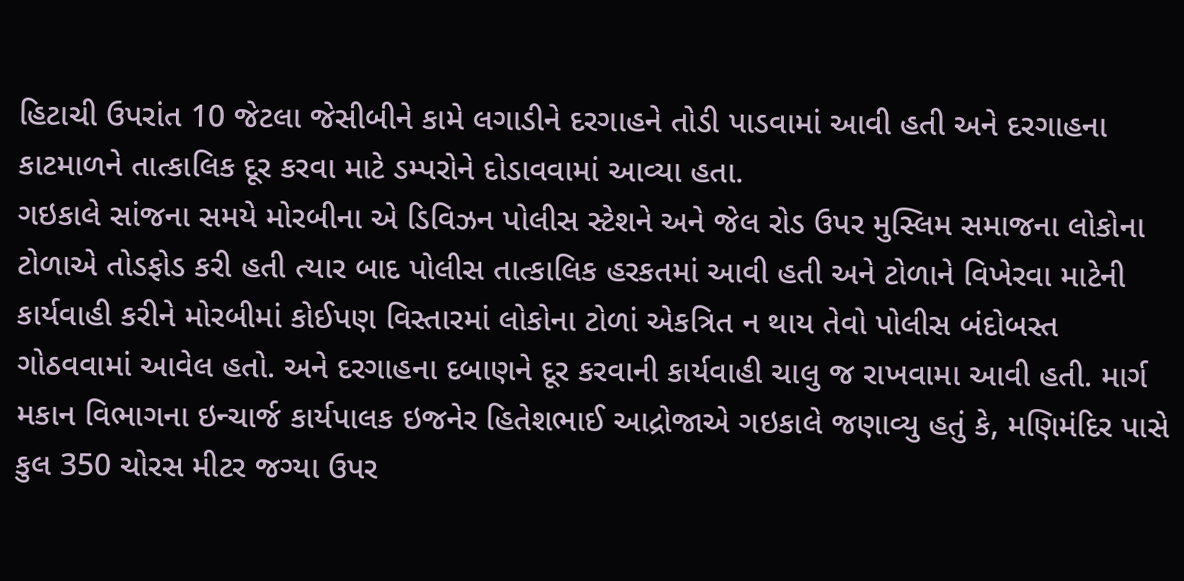હિટાચી ઉપરાંત 10 જેટલા જેસીબીને કામે લગાડીને દરગાહને તોડી પાડવામાં આવી હતી અને દરગાહના કાટમાળને તાત્કાલિક દૂર કરવા માટે ડમ્પરોને દોડાવવામાં આવ્યા હતા.
ગઇકાલે સાંજના સમયે મોરબીના એ ડિવિઝન પોલીસ સ્ટેશને અને જેલ રોડ ઉપર મુસ્લિમ સમાજના લોકોના ટોળાએ તોડફોડ કરી હતી ત્યાર બાદ પોલીસ તાત્કાલિક હરકતમાં આવી હતી અને ટોળાને વિખેરવા માટેની કાર્યવાહી કરીને મોરબીમાં કોઈપણ વિસ્તારમાં લોકોના ટોળાં એકત્રિત ન થાય તેવો પોલીસ બંદોબસ્ત ગોઠવવામાં આવેલ હતો. અને દરગાહના દબાણને દૂર કરવાની કાર્યવાહી ચાલુ જ રાખવામા આવી હતી. માર્ગ મકાન વિભાગના ઇન્ચાર્જ કાર્યપાલક ઇજનેર હિતેશભાઈ આદ્રોજાએ ગઇકાલે જણાવ્યુ હતું કે, મણિમંદિર પાસે કુલ 350 ચોરસ મીટર જગ્યા ઉપર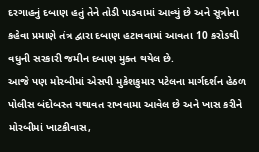દરગાહનું દબાણ હતું તેને તોડી પાડવામાં આવ્યું છે અને સૂત્રોના કહેવા પ્રમાણે તંત્ર દ્વારા દબાણ હટાવવામાં આવતા 10 કરોડથી વધુની સરકારી જમીન દબાણ મુક્ત થયેલ છે.
આજે પણ મોરબીમાં એસપી મુકેશકુમાર પટેલના માર્ગદર્શન હેઠળ પોલીસ બંદોબસ્ત યથાવત રાખવામા આવેલ છે અને ખાસ કરીને મોરબીમાં ખાટકીવાસ,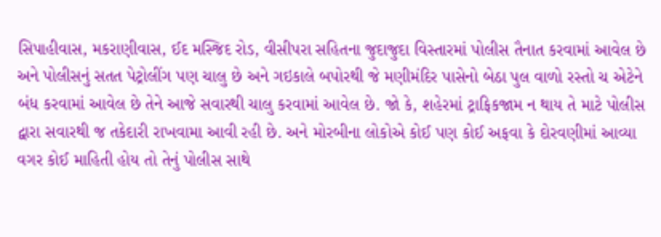સિપાહીવાસ, મકરાણીવાસ, ઈદ મસ્જિદ રોડ, વીસીપરા સહિતના જુદાજુદા વિસ્તારમાં પોલીસ તૈનાત કરવામાં આવેલ છે અને પોલીસનું સતત પેટ્રોલીંગ પણ ચાલુ છે અને ગઇકાલે બપોરથી જે મણીમંદિર પાસેનો બેઠા પુલ વાળો રસ્તો ચ એટેને બંધ કરવામાં આવેલ છે તેને આજે સવારથી ચાલુ કરવામાં આવેલ છે. જો કે, શહેરમાં ટ્રાફિકજામ ન થાય તે માટે પોલીસ દ્વારા સવારથી જ તકેદારી રાખવામા આવી રહી છે. અને મોરબીના લોકોએ કોઈ પણ કોઈ અફવા કે દોરવણીમાં આવ્યા વગર કોઈ માહિતી હોય તો તેનું પોલીસ સાથે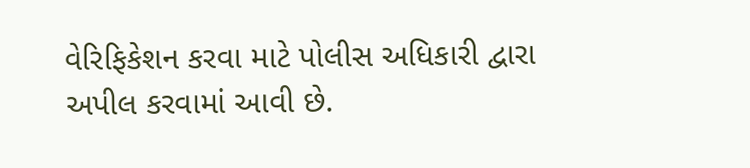વેરિફિકેશન કરવા માટે પોલીસ અધિકારી દ્વારા અપીલ કરવામાં આવી છે.